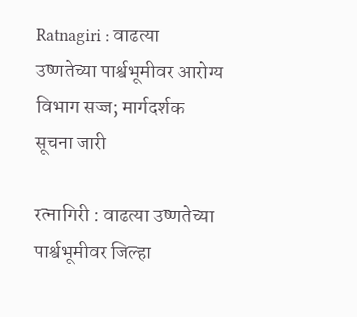Ratnagiri : वाढत्या उष्णतेच्या पार्श्वभूमीवर आरोग्य विभाग सज्ज; मार्गदर्शक सूचना जारी

रत्नागिरी : वाढत्या उष्णतेच्या पार्श्वभूमीवर जिल्हा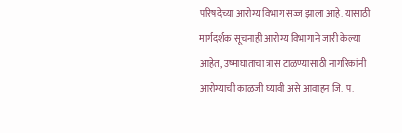परिषदेच्या आरोग्य विभाग सज्ज झाला आहे. यासाठी मार्गदर्शक सूचनाही आरोग्य विभागाने जारी केल्या आहेत, उष्माघाताचा त्रास टाळण्यासाठी नागरिकांनी आरोग्याची काळजी घ्यावी असे आवाहन जि. प.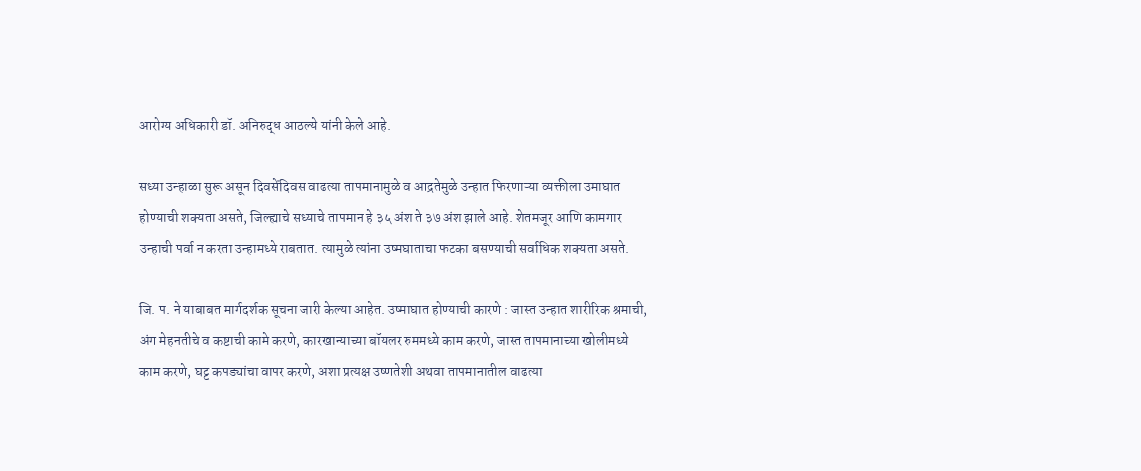आरोग्य अधिकारी डॉ. अनिरुद्ध आठल्ये यांनी केले आहे.

सध्या उन्हाळा सुरू असून दिवसेंदिवस वाढत्या तापमानामुळे व आद्रतेमुळे उन्हात फिरणाऱ्या व्यक्तीला उमाघात होण्याची शक्यता असते, जिल्ह्याचे सध्याचे तापमान हे ३५ अंश ते ३७ अंश झाले आहे. शेतमजूर आणि कामगार उन्हाची पर्वा न करता उन्हामध्ये राबतात. त्यामुळे त्यांना उष्मघाताचा फटका बसण्याची सर्वाधिक शक्यता असते.

जि. प. ने याबाबत मार्गदर्शक सूचना जारी केल्या आहेत. उष्माघात होण्याची कारणे : जास्त उन्हात शारीरिक श्रमाची, अंग मेहनतीचे व कष्टाची कामे करणे, कारखान्याच्या बॉयलर रुममध्ये काम करणे, जास्त तापमानाच्या खोलीमध्ये काम करणे, घट्ट कपड्यांचा वापर करणे, अशा प्रत्यक्ष उष्णतेशी अथवा तापमानातील वाढत्या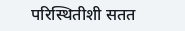परिस्थितीशी सतत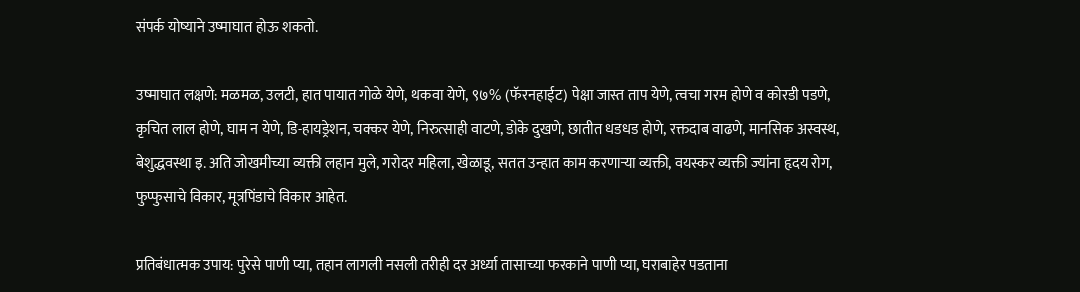संपर्क योष्याने उष्माघात होऊ शकतो.

उष्माघात लक्षणे: मळमळ, उलटी, हात पायात गोळे येणे, थकवा येणे, ९७% (फॅरनहाईट) पेक्षा जास्त ताप येणे, त्वचा गरम होणे व कोरडी पडणे, कृचित लाल होणे, घाम न येणे, डि-हायड्रेशन, चक्कर येणे, निरुत्साही वाटणे, डोके दुखणे, छातीत धडधड होणे, रक्तदाब वाढणे, मानसिक अस्वस्थ, बेशुद्धवस्था इ. अति जोखमीच्या व्यक्ती लहान मुले, गरोदर महिला, खेळाडू, सतत उन्हात काम करणाऱ्या व्यक्ती, वयस्कर व्यक्ती ज्यांना हृदय रोग, फुप्फुसाचे विकार, मूत्रपिंडाचे विकार आहेत.

प्रतिबंधात्मक उपाय: पुरेसे पाणी प्या, तहान लागली नसली तरीही दर अर्ध्या तासाच्या फरकाने पाणी प्या, घराबाहेर पडताना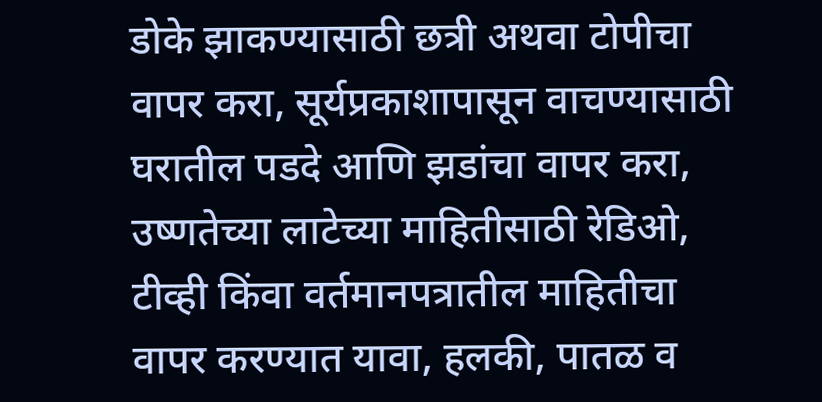डोके झाकण्यासाठी छत्री अथवा टोपीचा वापर करा, सूर्यप्रकाशापासून वाचण्यासाठी घरातील पडदे आणि झडांचा वापर करा, उष्णतेच्या लाटेच्या माहितीसाठी रेडिओ, टीव्ही किंवा वर्तमानपत्रातील माहितीचा वापर करण्यात यावा, हलकी, पातळ व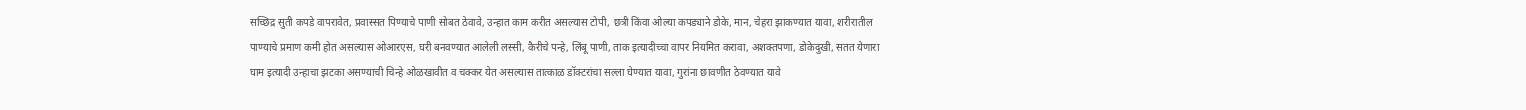सच्छिद्र सुती कपडे वापरावेत, प्रवास्सत पिण्याचे पाणी सोबत ठेवावे, उन्हात काम करीत असल्यास टोपी, छत्री किंवा ओल्या कपड्याने डोके, मान, चेहरा झाकण्यात यावा, शरीरातील पाण्याचे प्रमाण कमी होत असल्यास ओआरएस, घरी बनवण्यात आलेली लस्सी, कैरीचे पन्हे, लिंबू पाणी, ताक इत्यादीच्चा वापर नियमित करावा, अशक्तपणा, डोकेदुखी, सतत येणारा घाम इत्यादी उन्हाचा झटका असण्याची चिन्हे ओळखावीत व चक्कर येत असल्यास तात्काळ डॉक्टरांचा सल्ला घेण्यात यावा, गुरांना छावणीत ठेवण्यात यावे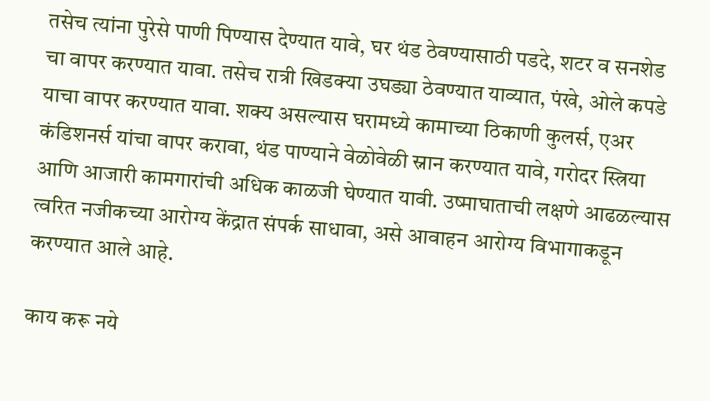तसेच त्यांना पुरेसे पाणी पिण्यास देण्यात यावे, घर थंड ठेवण्यासाठी पडदे, शटर व सनशेड चा वापर करण्यात यावा. तसेच रात्री खिडक्या उघड्या ठेवण्यात याव्यात, पंखे, ओले कपडे याचा वापर करण्यात यावा. शक्य असल्यास घरामध्ये कामाच्या ठिकाणी कुलर्स, एअर कंडिशनर्स यांचा वापर करावा, थंड पाण्याने वेळोवेळी स्नान करण्यात यावे, गरोदर स्त्रिया आणि आजारी कामगारांची अधिक काळजी घेण्यात यावी. उष्माघाताची लक्षणे आढळल्यास त्वरित नजीकच्या आरोग्य केंद्रात संपर्क साधावा, असे आवाहन आरोग्य विभागाकडून करण्यात आले आहे.

काय करू नये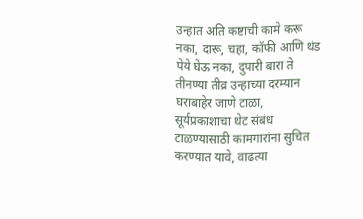उन्हात अति कष्टाची कामे करू नका, दारू, चहा, कॉफी आणि थंड पेये घेऊ नका, दुपारी बारा ते तीनण्या तीव्र उन्हाच्या दरम्यान घराबाहेर जाणे टाळा, सूर्यप्रकाशाचा थेट संबंध टाळण्यासाठी कामगारांना सुचित करण्यात यावे, वाढत्या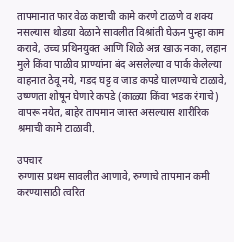तापमानात फार वेळ कष्टाची कामे करणे टाळणे व शक्य नसल्यास थोडया वेळाने सावलीत विश्रांती घेऊन पुन्हा काम करावे, उच्च प्रथिनयुक्त आणि शिळे अन्न खाऊ नका, लहान मुले किंवा पाळीव प्राण्यांना बंद असलेल्या व पार्क केलेल्या वाहनात ठेवू नये, गडद घट्ट व जाड कपडे घालण्याचे टाळावे, उष्ण्णता शोषून घेणारे कपडे (काळ्या किंवा भडक रंगाचे) वापरू नयेत, बाहेर तापमान जास्त असल्यास शारीरिक श्रमाची कामे टाळावी.

उपचार
रुग्णास प्रथम सावलीत आणावे, रुग्णाचे तापमान कमी करण्यासाठी त्वरित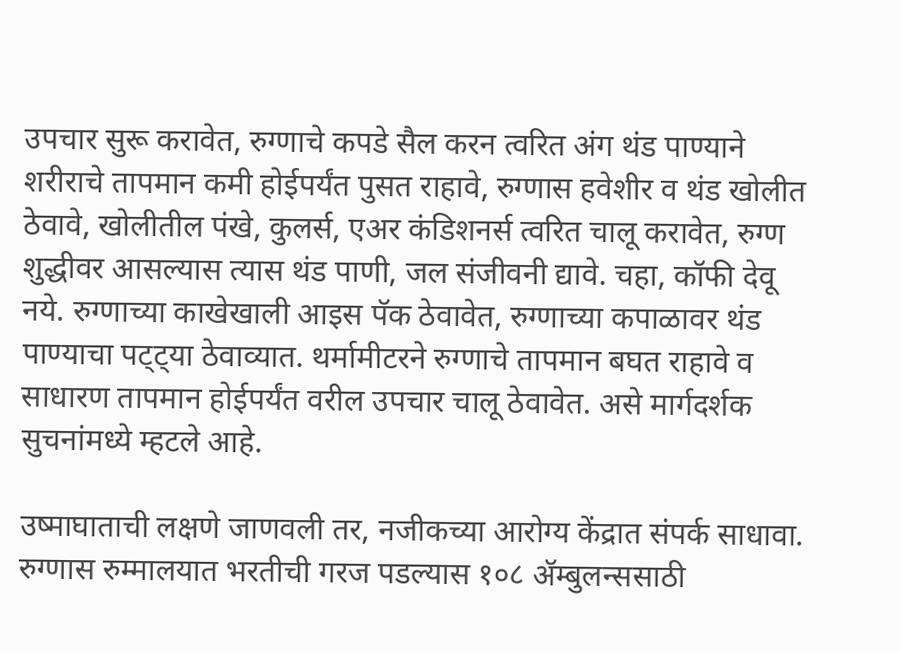उपचार सुरू करावेत, रुग्णाचे कपडे सैल करन त्वरित अंग थंड पाण्याने शरीराचे तापमान कमी होईपर्यंत पुसत राहावे, रुग्णास हवेशीर व थंड खोलीत ठेवावे, खोलीतील पंखे, कुलर्स, एअर कंडिशनर्स त्वरित चालू करावेत, रुग्ण शुद्धीवर आसल्यास त्यास थंड पाणी, जल संजीवनी द्यावे. चहा, कॉफी देवू नये. रुग्णाच्या काखेखाली आइस पॅक ठेवावेत, रुग्णाच्या कपाळावर थंड पाण्याचा पट्ट्या ठेवाव्यात. थर्मामीटरने रुग्णाचे तापमान बघत राहावे व साधारण तापमान होईपर्यंत वरील उपचार चालू ठेवावेत. असे मार्गदर्शक सुचनांमध्ये म्हटले आहे.

उष्माघाताची लक्षणे जाणवली तर, नजीकच्या आरोग्य केंद्रात संपर्क साधावा. रुग्णास रुम्मालयात भरतीची गरज पडल्यास १०८ ॲम्बुलन्ससाठी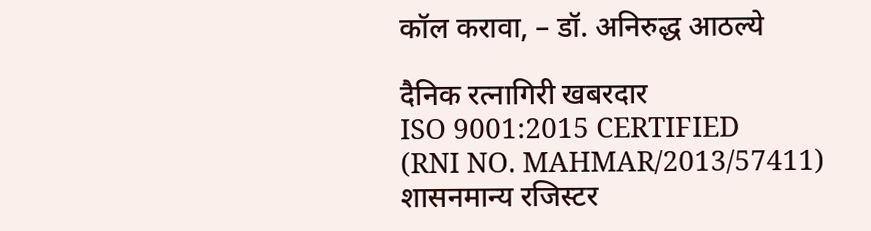कॉल करावा, – डॉ. अनिरुद्ध आठल्ये

दैनिक रत्नागिरी खबरदार
ISO 9001:2015 CERTIFIED
(RNI NO. MAHMAR/2013/57411)
शासनमान्य रजिस्टर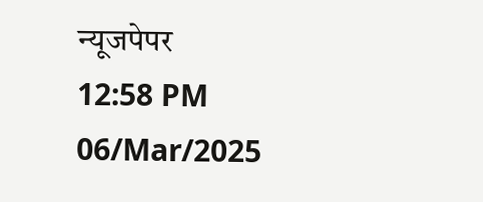न्यूजपेपर
12:58 PM 06/Mar/2025